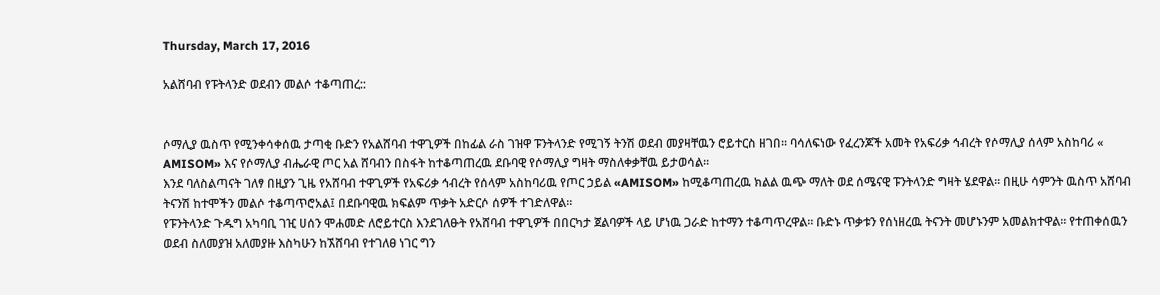Thursday, March 17, 2016

አልሸባብ የፑትላንድ ወደብን መልሶ ተቆጣጠረ::


ሶማሊያ ዉስጥ የሚንቀሳቀሰዉ ታጣቂ ቡድን የአልሸባብ ተዋጊዎች በከፊል ራስ ገዝዋ ፑንትላንድ የሚገኝ ትንሽ ወደብ መያዛቸዉን ሮይተርስ ዘገበ። ባሳለፍነው የፈረንጆች አመት የአፍሪቃ ኅብረት የሶማሊያ ሰላም አስከባሪ « AMISOM» እና የሶማሊያ ብሔራዊ ጦር አል ሸባብን በስፋት ከተቆጣጠረዉ ደቡባዊ የሶማሊያ ግዛት ማስለቀቃቸዉ ይታወሳል።
እንደ ባለስልጣናት ገለፃ በዚያን ጊዜ የአሸባብ ተዋጊዎች የአፍሪቃ ኅብረት የሰላም አስከባሪዉ የጦር ኃይል «AMISOM» ከሚቆጣጠረዉ ክልል ዉጭ ማለት ወደ ሰሜናዊ ፑንትላንድ ግዛት ሄደዋል። በዚሁ ሳምንት ዉስጥ አሸባብ ትናንሽ ከተሞችን መልሶ ተቆጣጥሮአል፤ በደቡባዊዉ ክፍልም ጥቃት አድርሶ ሰዎች ተገድለዋል።
የፑንትላንድ ጉዱግ አካባቢ ገዢ ሀሰን ሞሐመድ ለሮይተርስ እንደገለፁት የአሸባብ ተዋጊዎች በበርካታ ጀልባዎች ላይ ሆነዉ ጋራድ ከተማን ተቆጣጥረዋል። ቡድኑ ጥቃቱን የሰነዘረዉ ትናንት መሆኑንም አመልክተዋል። የተጠቀሰዉን ወደብ ስለመያዝ አለመያዙ እስካሁን ከኧሸባብ የተገለፀ ነገር ግን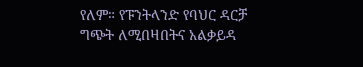የለም። የፑንትላንድ የባህር ዳርቻ ግጭት ለሚበዛበትና አልቃይዳ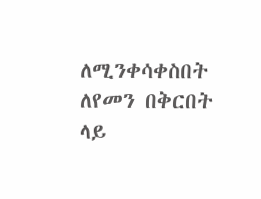ለሚንቀሳቀስበት ለየመን በቅርበት ላይ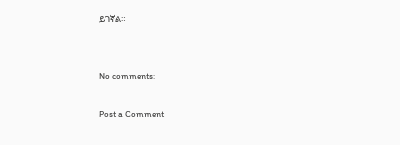ይገኛል።


No comments:

Post a Comment